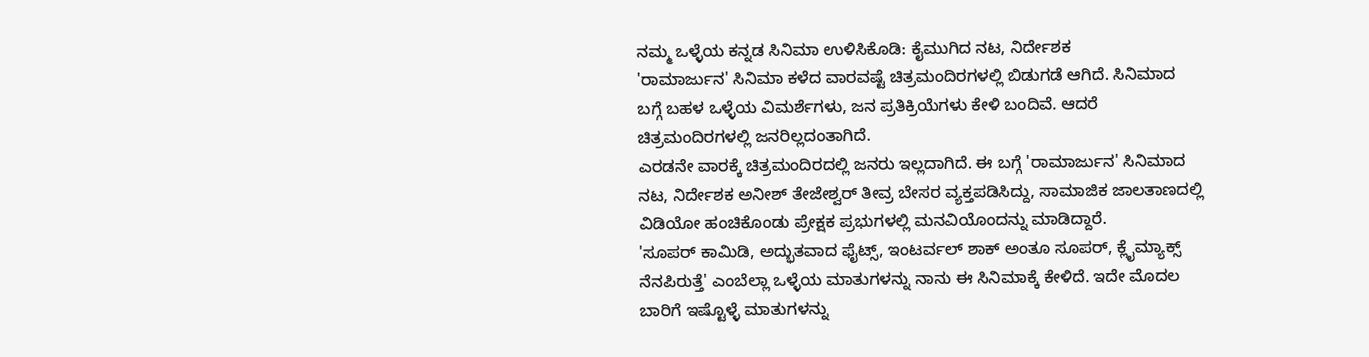ನಮ್ಮ ಒಳ್ಳೆಯ ಕನ್ನಡ ಸಿನಿಮಾ ಉಳಿಸಿಕೊಡಿ: ಕೈಮುಗಿದ ನಟ, ನಿರ್ದೇಶಕ
'ರಾಮಾರ್ಜುನ' ಸಿನಿಮಾ ಕಳೆದ ವಾರವಷ್ಟೆ ಚಿತ್ರಮಂದಿರಗಳಲ್ಲಿ ಬಿಡುಗಡೆ ಆಗಿದೆ. ಸಿನಿಮಾದ ಬಗ್ಗೆ ಬಹಳ ಒಳ್ಳೆಯ ವಿಮರ್ಶೆಗಳು, ಜನ ಪ್ರತಿಕ್ರಿಯೆಗಳು ಕೇಳಿ ಬಂದಿವೆ. ಆದರೆ ಚಿತ್ರಮಂದಿರಗಳಲ್ಲಿ ಜನರಿಲ್ಲದಂತಾಗಿದೆ.
ಎರಡನೇ ವಾರಕ್ಕೆ ಚಿತ್ರಮಂದಿರದಲ್ಲಿ ಜನರು ಇಲ್ಲದಾಗಿದೆ. ಈ ಬಗ್ಗೆ 'ರಾಮಾರ್ಜುನ' ಸಿನಿಮಾದ ನಟ, ನಿರ್ದೇಶಕ ಅನೀಶ್ ತೇಜೇಶ್ವರ್ ತೀವ್ರ ಬೇಸರ ವ್ಯಕ್ತಪಡಿಸಿದ್ದು, ಸಾಮಾಜಿಕ ಜಾಲತಾಣದಲ್ಲಿ ವಿಡಿಯೋ ಹಂಚಿಕೊಂಡು ಪ್ರೇಕ್ಷಕ ಪ್ರಭುಗಳಲ್ಲಿ ಮನವಿಯೊಂದನ್ನು ಮಾಡಿದ್ದಾರೆ.
'ಸೂಪರ್ ಕಾಮಿಡಿ, ಅದ್ಭುತವಾದ ಫೈಟ್ಸ್, ಇಂಟರ್ವಲ್ ಶಾಕ್ ಅಂತೂ ಸೂಪರ್, ಕ್ಲೈಮ್ಯಾಕ್ಸ್ ನೆನಪಿರುತ್ತೆ' ಎಂಬೆಲ್ಲಾ ಒಳ್ಳೆಯ ಮಾತುಗಳನ್ನು ನಾನು ಈ ಸಿನಿಮಾಕ್ಕೆ ಕೇಳಿದೆ. ಇದೇ ಮೊದಲ ಬಾರಿಗೆ ಇಷ್ಟೊಳ್ಳೆ ಮಾತುಗಳನ್ನು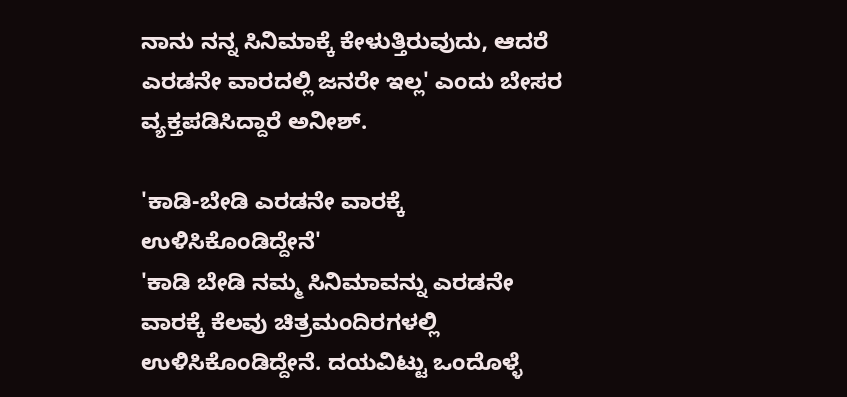ನಾನು ನನ್ನ ಸಿನಿಮಾಕ್ಕೆ ಕೇಳುತ್ತಿರುವುದು, ಆದರೆ ಎರಡನೇ ವಾರದಲ್ಲಿ ಜನರೇ ಇಲ್ಲ' ಎಂದು ಬೇಸರ ವ್ಯಕ್ತಪಡಿಸಿದ್ದಾರೆ ಅನೀಶ್.

'ಕಾಡಿ-ಬೇಡಿ ಎರಡನೇ ವಾರಕ್ಕೆ ಉಳಿಸಿಕೊಂಡಿದ್ದೇನೆ'
'ಕಾಡಿ ಬೇಡಿ ನಮ್ಮ ಸಿನಿಮಾವನ್ನು ಎರಡನೇ ವಾರಕ್ಕೆ ಕೆಲವು ಚಿತ್ರಮಂದಿರಗಳಲ್ಲಿ ಉಳಿಸಿಕೊಂಡಿದ್ದೇನೆ. ದಯವಿಟ್ಟು ಒಂದೊಳ್ಳೆ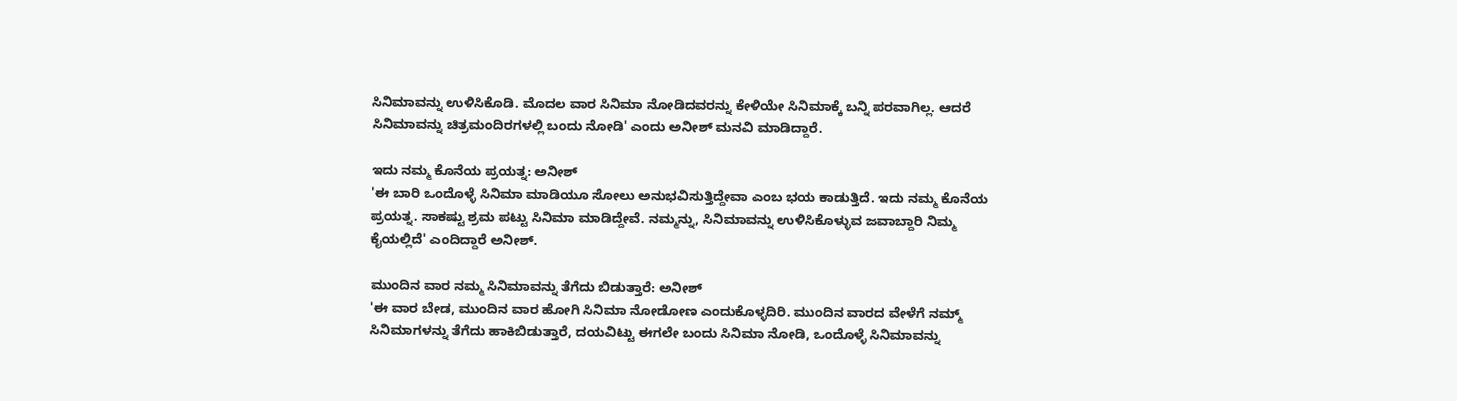ಸಿನಿಮಾವನ್ನು ಉಳಿಸಿಕೊಡಿ. ಮೊದಲ ವಾರ ಸಿನಿಮಾ ನೋಡಿದವರನ್ನು ಕೇಳಿಯೇ ಸಿನಿಮಾಕ್ಕೆ ಬನ್ನಿ ಪರವಾಗಿಲ್ಲ. ಆದರೆ ಸಿನಿಮಾವನ್ನು ಚಿತ್ರಮಂದಿರಗಳಲ್ಲಿ ಬಂದು ನೋಡಿ' ಎಂದು ಅನೀಶ್ ಮನವಿ ಮಾಡಿದ್ದಾರೆ.

ಇದು ನಮ್ಮ ಕೊನೆಯ ಪ್ರಯತ್ನ: ಅನೀಶ್
'ಈ ಬಾರಿ ಒಂದೊಳ್ಳೆ ಸಿನಿಮಾ ಮಾಡಿಯೂ ಸೋಲು ಅನುಭವಿಸುತ್ತಿದ್ದೇವಾ ಎಂಬ ಭಯ ಕಾಡುತ್ತಿದೆ. ಇದು ನಮ್ಮ ಕೊನೆಯ ಪ್ರಯತ್ನ. ಸಾಕಷ್ಟು ಶ್ರಮ ಪಟ್ಟು ಸಿನಿಮಾ ಮಾಡಿದ್ದೇವೆ. ನಮ್ಮನ್ನು, ಸಿನಿಮಾವನ್ನು ಉಳಿಸಿಕೊಳ್ಳುವ ಜವಾಬ್ದಾರಿ ನಿಮ್ಮ ಕೈಯಲ್ಲಿದೆ' ಎಂದಿದ್ದಾರೆ ಅನೀಶ್.

ಮುಂದಿನ ವಾರ ನಮ್ಮ ಸಿನಿಮಾವನ್ನು ತೆಗೆದು ಬಿಡುತ್ತಾರೆ: ಅನೀಶ್
'ಈ ವಾರ ಬೇಡ, ಮುಂದಿನ ವಾರ ಹೋಗಿ ಸಿನಿಮಾ ನೋಡೋಣ ಎಂದುಕೊಳ್ಳದಿರಿ. ಮುಂದಿನ ವಾರದ ವೇಳೆಗೆ ನಮ್ಮ್ ಸಿನಿಮಾಗಳನ್ನು ತೆಗೆದು ಹಾಕಿಬಿಡುತ್ತಾರೆ, ದಯವಿಟ್ಟು ಈಗಲೇ ಬಂದು ಸಿನಿಮಾ ನೋಡಿ, ಒಂದೊಳ್ಳೆ ಸಿನಿಮಾವನ್ನು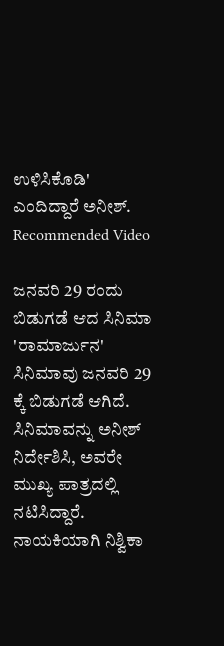ಉಳಿಸಿಕೊಡಿ' ಎಂದಿದ್ದಾರೆ ಅನೀಶ್.
Recommended Video

ಜನವರಿ 29 ರಂದು ಬಿಡುಗಡೆ ಆದ ಸಿನಿಮಾ
'ರಾಮಾರ್ಜುನ' ಸಿನಿಮಾವು ಜನವರಿ 29 ಕ್ಕೆ ಬಿಡುಗಡೆ ಆಗಿದೆ. ಸಿನಿಮಾವನ್ನು ಅನೀಶ್ ನಿರ್ದೇಶಿಸಿ, ಅವರೇ ಮುಖ್ಯ ಪಾತ್ರದಲ್ಲಿ ನಟಿಸಿದ್ದಾರೆ. ನಾಯಕಿಯಾಗಿ ನಿಶ್ವಿಕಾ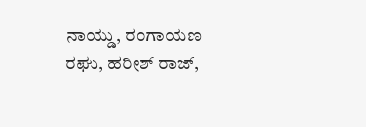ನಾಯ್ಡು, ರಂಗಾಯಣ ರಘು, ಹರೀಶ್ ರಾಜ್,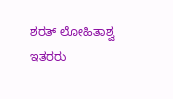ಶರತ್ ಲೋಹಿತಾಶ್ವ ಇತರರು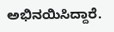ಅಭಿನಯಿಸಿದ್ದಾರೆ.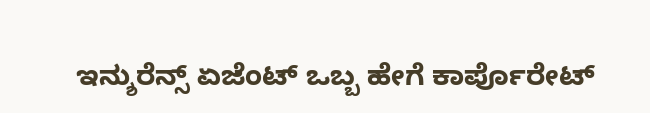ಇನ್ಶುರೆನ್ಸ್ ಏಜೆಂಟ್ ಒಬ್ಬ ಹೇಗೆ ಕಾರ್ಪೊರೇಟ್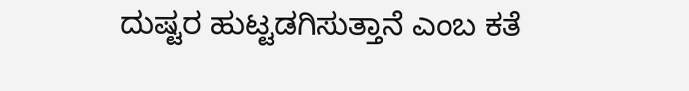ದುಷ್ಟರ ಹುಟ್ಟಡಗಿಸುತ್ತಾನೆ ಎಂಬ ಕತೆ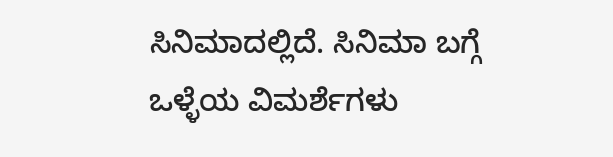ಸಿನಿಮಾದಲ್ಲಿದೆ. ಸಿನಿಮಾ ಬಗ್ಗೆ ಒಳ್ಳೆಯ ವಿಮರ್ಶೆಗಳು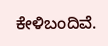ಕೇಳಿಬಂದಿವೆ.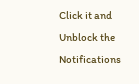Click it and Unblock the Notifications